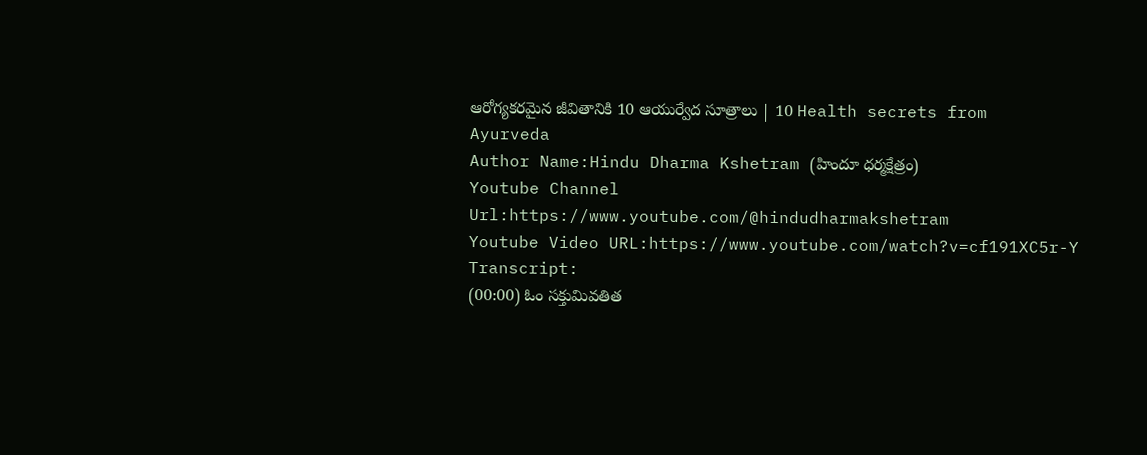ఆరోగ్యకరమైన జీవితానికి 10 ఆయుర్వేద సూత్రాలు | 10 Health secrets from Ayurveda
Author Name:Hindu Dharma Kshetram (హిందూ ధర్మక్షేత్రం)
Youtube Channel Url:https://www.youtube.com/@hindudharmakshetram
Youtube Video URL:https://www.youtube.com/watch?v=cf191XC5r-Y
Transcript:
(00:00) ఓం సక్తుమివతిత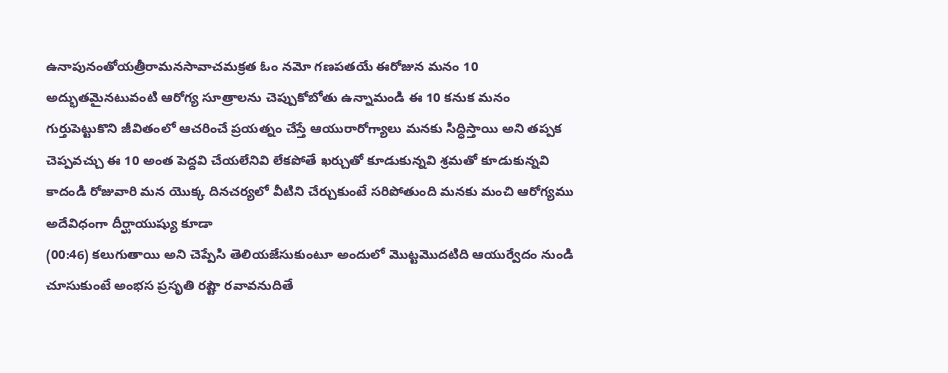ఉనాపునంతోయత్రీరామనసావాచమక్రత ఓం నమో గణపతయే ఈరోజున మనం 10 అద్భుతమైనటువంటి ఆరోగ్య సూత్రాలను చెప్పుకోబోతు ఉన్నామండి ఈ 10 కనుక మనం గుర్తుపెట్టుకొని జీవితంలో ఆచరించే ప్రయత్నం చేస్తే ఆయురారోగ్యాలు మనకు సిద్ధిస్తాయి అని తప్పక చెప్పవచ్చు ఈ 10 అంత పెద్దవి చేయలేనివి లేకపోతే ఖర్చుతో కూడుకున్నవి శ్రమతో కూడుకున్నవి కాదండి రోజువారి మన యొక్క దినచర్యలో వీటిని చేర్చుకుంటే సరిపోతుంది మనకు మంచి ఆరోగ్యము అదేవిధంగా దీర్ఘాయుష్యు కూడా
(00:46) కలుగుతాయి అని చెప్పేసి తెలియజేసుకుంటూ అందులో మొట్టమొదటిది ఆయుర్వేదం నుండి చూసుకుంటే అంభస ప్రసృతి రష్టౌ రవావనుదితే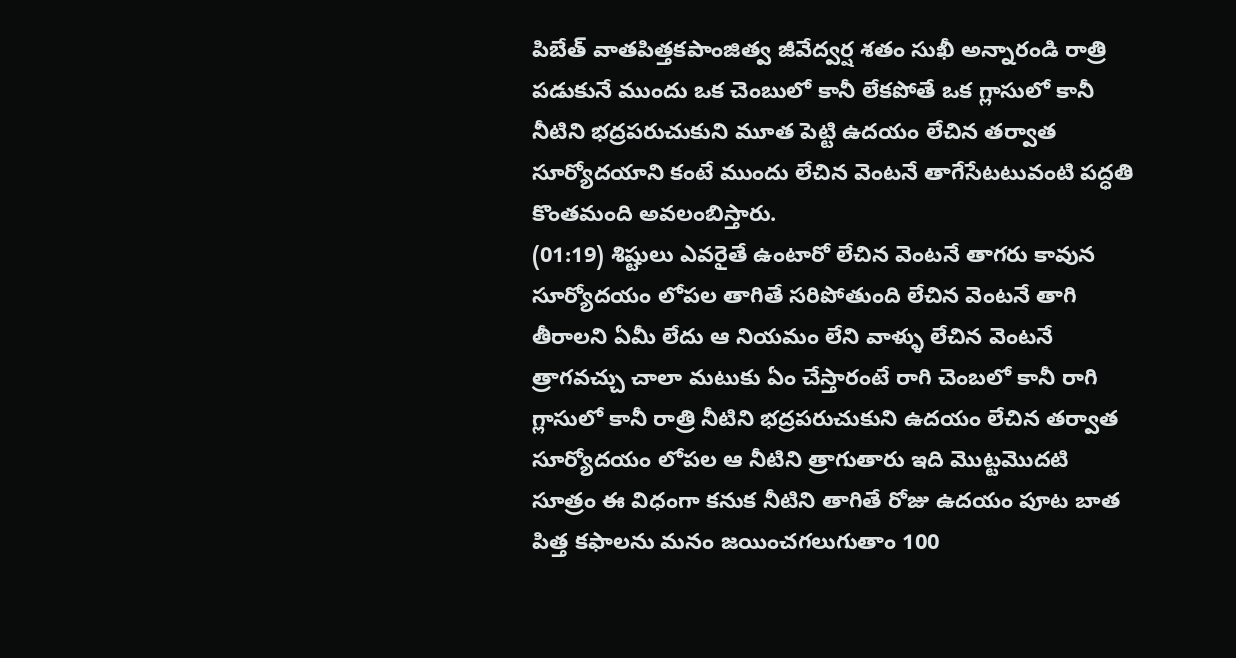పిబేత్ వాతపిత్తకపాంజిత్వ జీవేద్వర్ష శతం సుఖీ అన్నారండి రాత్రి పడుకునే ముందు ఒక చెంబులో కానీ లేకపోతే ఒక గ్లాసులో కానీ నీటిని భద్రపరుచుకుని మూత పెట్టి ఉదయం లేచిన తర్వాత సూర్యోదయాని కంటే ముందు లేచిన వెంటనే తాగేసేటటువంటి పద్ధతి కొంతమంది అవలంబిస్తారు.
(01:19) శిష్టులు ఎవరైతే ఉంటారో లేచిన వెంటనే తాగరు కావున సూర్యోదయం లోపల తాగితే సరిపోతుంది లేచిన వెంటనే తాగి తీరాలని ఏమీ లేదు ఆ నియమం లేని వాళ్ళు లేచిన వెంటనే త్రాగవచ్చు చాలా మటుకు ఏం చేస్తారంటే రాగి చెంబలో కానీ రాగి గ్లాసులో కానీ రాత్రి నీటిని భద్రపరుచుకుని ఉదయం లేచిన తర్వాత సూర్యోదయం లోపల ఆ నీటిని త్రాగుతారు ఇది మొట్టమొదటి సూత్రం ఈ విధంగా కనుక నీటిని తాగితే రోజు ఉదయం పూట బాత పిత్త కఫాలను మనం జయించగలుగుతాం 100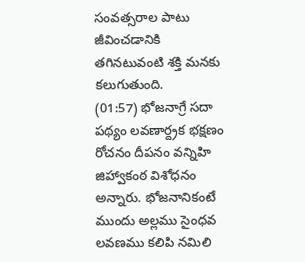సంవత్సరాల పాటు జీవించడానికి తగినటువంటి శక్తి మనకు కలుగుతుంది.
(01:57) భోజనాగ్రే సదా పథ్యం లవణార్ద్రక భక్షణం రోచనం దీపనం వన్నిహి జిహ్వాకంఠ విశోధనం అన్నారు. భోజనానికంటే ముందు అల్లము సైంధవ లవణము కలిపి నమిలి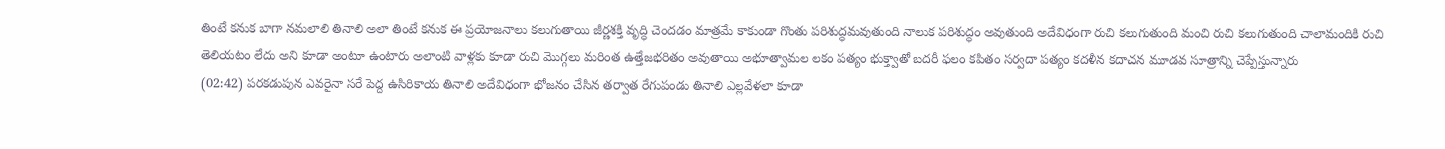తింటే కనుక బాగా నమలాలి తినాలి అలా తింటే కనుక ఈ ప్రయోజనాలు కలుగుతాయి జీర్ణశక్తి వృద్ధి చెందడం మాత్రమే కాకుండా గొంతు పరిశుద్ధమవుతుంది నాలుక పరిశుద్ధం అవుతుంది అదేవిధంగా రుచి కలుగుతుంది మంచి రుచి కలుగుతుంది చాలామందికి రుచి తెలియటం లేదు అని కూడా అంటూ ఉంటారు అలాంటి వాళ్లకు కూడా రుచి మొగ్గలు మరింత ఉత్తేజభరితం అవుతాయి అభూత్వామల లకం పత్యం భుక్త్వాతో బదరీ ఫలం కపితం సర్వదా పత్యం కదళీన కదాచన మూడవ సూత్రాన్ని చెప్పేస్తున్నారు
(02:42) పరకడుపున ఎవరైనా సరే పెద్ద ఉసిరికాయ తినాలి అదేవిధంగా భోజనం చేసిన తర్వాత రేగుపండు తినాలి ఎల్లవేళలా కూడా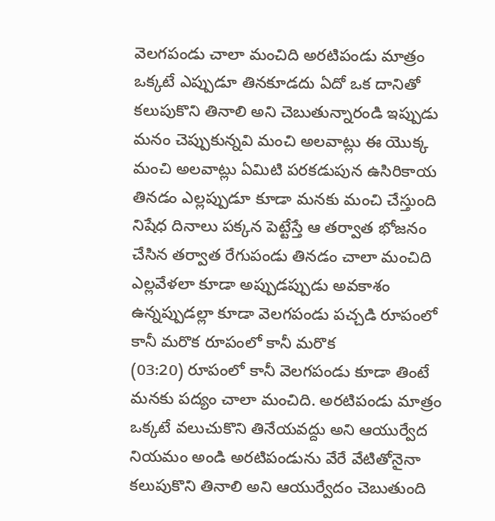వెలగపండు చాలా మంచిది అరటిపండు మాత్రం ఒక్కటే ఎప్పుడూ తినకూడదు ఏదో ఒక దానితో కలుపుకొని తినాలి అని చెబుతున్నారండి ఇప్పుడు మనం చెప్పుకున్నవి మంచి అలవాట్లు ఈ యొక్క మంచి అలవాట్లు ఏమిటి పరకడుపున ఉసిరికాయ తినడం ఎల్లప్పుడూ కూడా మనకు మంచి చేస్తుంది నిషేధ దినాలు పక్కన పెట్టేస్తే ఆ తర్వాత భోజనం చేసిన తర్వాత రేగుపండు తినడం చాలా మంచిది ఎల్లవేళలా కూడా అప్పుడప్పుడు అవకాశం ఉన్నప్పుడల్లా కూడా వెలగపండు పచ్చడి రూపంలో కానీ మరొక రూపంలో కానీ మరొక
(03:20) రూపంలో కానీ వెలగపండు కూడా తింటే మనకు పద్యం చాలా మంచిది. అరటిపండు మాత్రం ఒక్కటే వలుచుకొని తినేయవద్దు అని ఆయుర్వేద నియమం అండి అరటిపండును వేరే వేటితోనైనా కలుపుకొని తినాలి అని ఆయుర్వేదం చెబుతుంది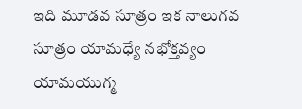ఇది మూడవ సూత్రం ఇక నాలుగవ సూత్రం యామధ్యే నభోక్తవ్యం యామయుగ్మ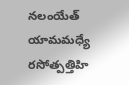నలంయేత్ యామమధ్యే రసోత్పత్తిహి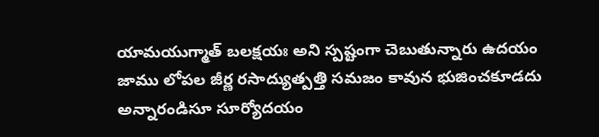యామయుగ్మాత్ బలక్షయః అని స్పష్టంగా చెబుతున్నారు ఉదయం జాము లోపల జీర్ణ రసాద్యుత్పత్తి సమజం కావున భుజించకూడదు అన్నారండిసూ సూర్యోదయం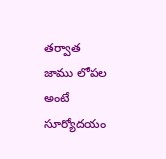తర్వాత జాము లోపల అంటే సూర్యోదయం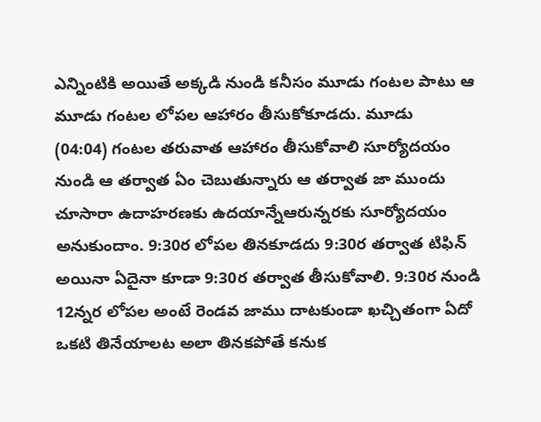ఎన్నింటికి అయితే అక్కడి నుండి కనీసం మూడు గంటల పాటు ఆ మూడు గంటల లోపల ఆహారం తీసుకోకూడదు. మూడు
(04:04) గంటల తరువాత ఆహారం తీసుకోవాలి సూర్యోదయం నుండి ఆ తర్వాత ఏం చెబుతున్నారు ఆ తర్వాత జా ముందు చూసారా ఉదాహరణకు ఉదయాన్నేఆరున్నరకు సూర్యోదయం అనుకుందాం. 9:30ర లోపల తినకూడదు 9:30ర తర్వాత టిఫిన్ అయినా ఏదైనా కూడా 9:30ర తర్వాత తీసుకోవాలి. 9:30ర నుండి 12న్నర లోపల అంటే రెండవ జాము దాటకుండా ఖచ్చితంగా ఏదో ఒకటి తినేయాలట అలా తినకపోతే కనుక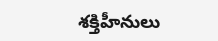శక్తిహీనులు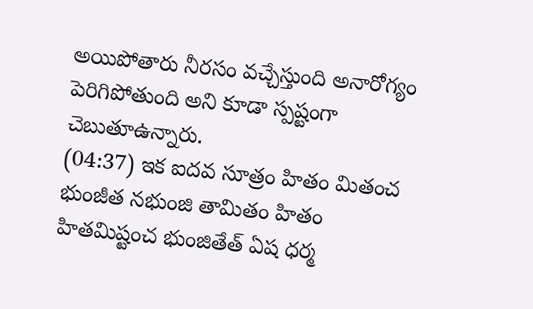అయిపోతారు నీరసం వచ్చేస్తుంది అనారోగ్యం పెరిగిపోతుంది అని కూడా స్పష్టంగా చెబుతూఉన్నారు.
(04:37) ఇక ఐదవ సూత్రం హితం మితంచ భుంజీత నభుంజి తామితం హితం హితమిష్టంచ భుంజితేత్ ఏష ధర్మ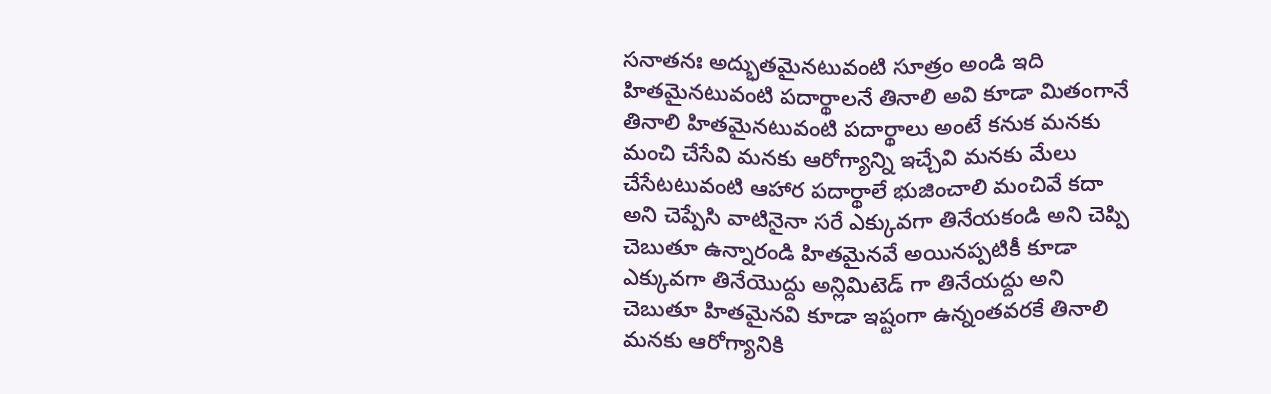సనాతనః అద్భుతమైనటువంటి సూత్రం అండి ఇది హితమైనటువంటి పదార్థాలనే తినాలి అవి కూడా మితంగానే తినాలి హితమైనటువంటి పదార్థాలు అంటే కనుక మనకు మంచి చేసేవి మనకు ఆరోగ్యాన్ని ఇచ్చేవి మనకు మేలు చేసేటటువంటి ఆహార పదార్థాలే భుజించాలి మంచివే కదా అని చెప్పేసి వాటినైనా సరే ఎక్కువగా తినేయకండి అని చెప్పి చెబుతూ ఉన్నారండి హితమైనవే అయినప్పటికీ కూడా ఎక్కువగా తినేయొద్దు అన్లిమిటెడ్ గా తినేయద్దు అని చెబుతూ హితమైనవి కూడా ఇష్టంగా ఉన్నంతవరకే తినాలి మనకు ఆరోగ్యానికి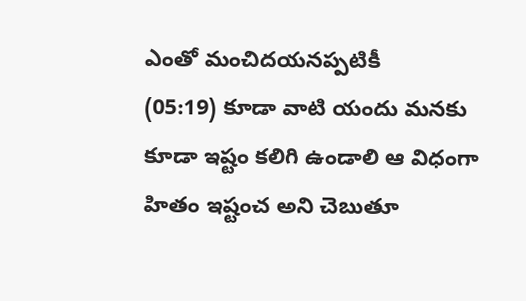ఎంతో మంచిదయనప్పటికీ
(05:19) కూడా వాటి యందు మనకు కూడా ఇష్టం కలిగి ఉండాలి ఆ విధంగా హితం ఇష్టంచ అని చెబుతూ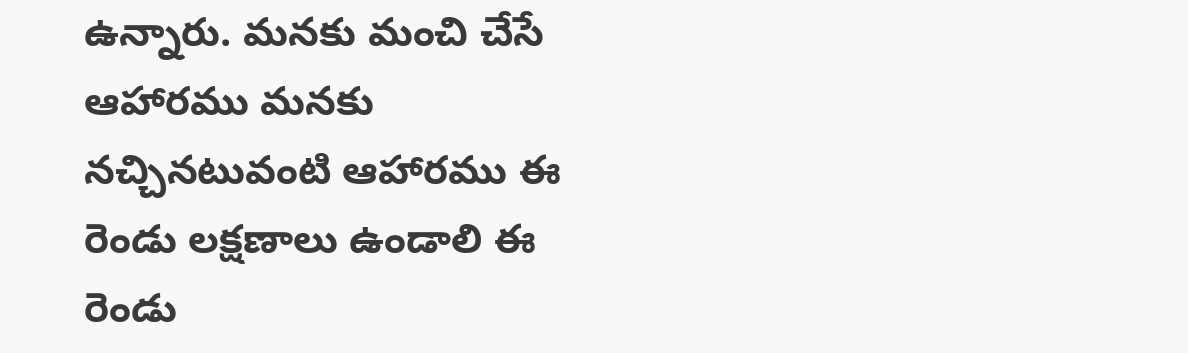ఉన్నారు. మనకు మంచి చేసే ఆహారము మనకు నచ్చినటువంటి ఆహారము ఈ రెండు లక్షణాలు ఉండాలి ఈ రెండు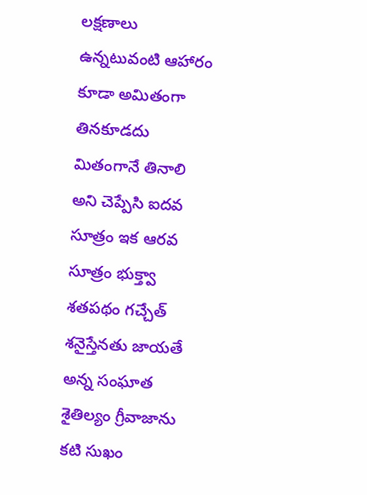లక్షణాలు ఉన్నటువంటి ఆహారం కూడా అమితంగా తినకూడదు మితంగానే తినాలి అని చెప్పేసి ఐదవ సూత్రం ఇక ఆరవ సూత్రం భుక్త్వా శతపథం గచ్చేత్ శనైస్తేనతు జాయతే అన్న సంఘాత శైతిల్యం గ్రీవాజాను కటి సుఖం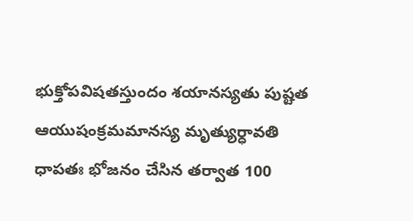భుక్తోపవిషతస్తుందం శయానస్యతు పుష్టత ఆయుషంక్రమమానస్య మృత్యుర్ధావతి ధాపతః భోజనం చేసిన తర్వాత 100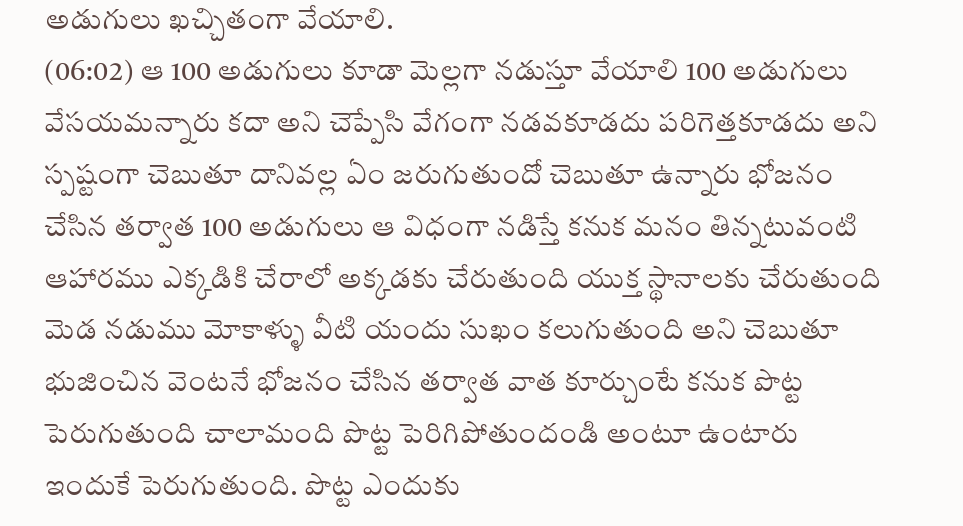అడుగులు ఖచ్చితంగా వేయాలి.
(06:02) ఆ 100 అడుగులు కూడా మెల్లగా నడుస్తూ వేయాలి 100 అడుగులు వేసయమన్నారు కదా అని చెప్పేసి వేగంగా నడవకూడదు పరిగెత్తకూడదు అని స్పష్టంగా చెబుతూ దానివల్ల ఏం జరుగుతుందో చెబుతూ ఉన్నారు భోజనం చేసిన తర్వాత 100 అడుగులు ఆ విధంగా నడిస్తే కనుక మనం తిన్నటువంటి ఆహారము ఎక్కడికి చేరాలో అక్కడకు చేరుతుంది యుక్త స్థానాలకు చేరుతుంది మెడ నడుము మోకాళ్ళు వీటి యందు సుఖం కలుగుతుంది అని చెబుతూ భుజించిన వెంటనే భోజనం చేసిన తర్వాత వాత కూర్చుంటే కనుక పొట్ట పెరుగుతుంది చాలామంది పొట్ట పెరిగిపోతుందండి అంటూ ఉంటారు ఇందుకే పెరుగుతుంది. పొట్ట ఎందుకు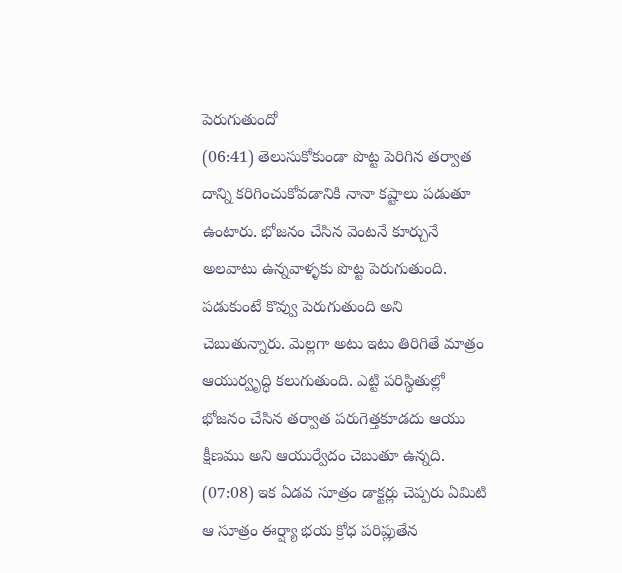పెరుగుతుందో
(06:41) తెలుసుకోకుండా పొట్ట పెరిగిన తర్వాత దాన్ని కరిగించుకోవడానికి నానా కష్టాలు పడుతూ ఉంటారు. భోజనం చేసిన వెంటనే కూర్చునే అలవాటు ఉన్నవాళ్ళకు పొట్ట పెరుగుతుంది. పడుకుంటే కొవ్వు పెరుగుతుంది అని చెబుతున్నారు. మెల్లగా అటు ఇటు తిరిగితే మాత్రం ఆయుర్వృద్ధి కలుగుతుంది. ఎట్టి పరిస్థితుల్లో భోజనం చేసిన తర్వాత పరుగెత్తకూడదు ఆయు క్షీణము అని ఆయుర్వేదం చెబుతూ ఉన్నది.
(07:08) ఇక ఏడవ సూత్రం డాక్టర్లు చెప్పరు ఏమిటి ఆ సూత్రం ఈర్ష్యా భయ క్రోధ పరిప్లుతేన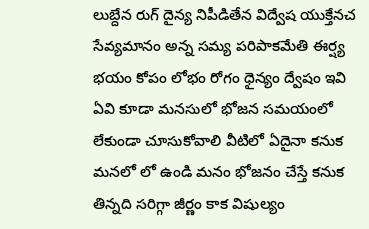లుబ్దేన రుగ్ దైన్య నిపీడితేన విద్వేష యుక్తేనచ సేవ్యమానం అన్న సమ్య పరిపాకమేతి ఈర్ష్య భయం కోపం లోభం రోగం ధైన్యం ద్వేషం ఇవి ఏవి కూడా మనసులో భోజన సమయంలో లేకుండా చూసుకోవాలి వీటిలో ఏదైనా కనుక మనలో లో ఉండి మనం భోజనం చేస్తే కనుక తిన్నది సరిగ్గా జీర్ణం కాక విషుల్యం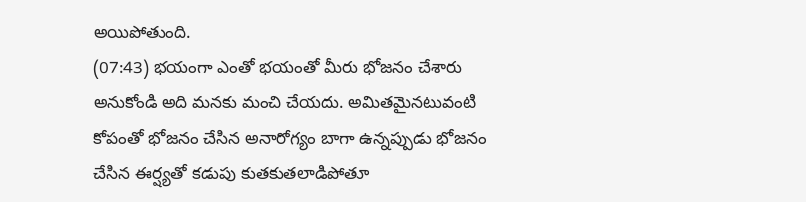అయిపోతుంది.
(07:43) భయంగా ఎంతో భయంతో మీరు భోజనం చేశారు అనుకోండి అది మనకు మంచి చేయదు. అమితమైనటువంటి కోపంతో భోజనం చేసిన అనారోగ్యం బాగా ఉన్నప్పుడు భోజనం చేసిన ఈర్ష్యతో కడుపు కుతకుతలాడిపోతూ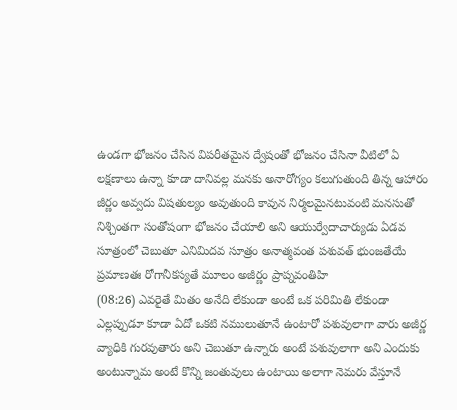ఉండగా భోజనం చేసిన విపరీతమైన ద్వేషంతో భోజనం చేసినా వీటిలో ఏ లక్షణాలు ఉన్నా కూడా దానివల్ల మనకు అనారోగ్యం కలుగుతుంది తిన్న ఆహారం జీర్ణం అవ్వదు విషతుల్యం అవుతుంది కావున నిర్మలమైనటువంటి మనసుతో నిశ్చింతగా సంతోషంగా భోజనం చేయాలి అని ఆయుర్వేదాచార్యుడు ఏడవ సూత్రంలో చెబుతూ ఎనిమిదవ సూత్రం అనాత్మవంత పశువత్ భుంజతేయే ప్రమాణతః రోగానీకస్యతే మూలం అజీర్ణం ప్రాప్నవంతిహి
(08:26) ఎవరైతే మితం అనేది లేకుండా అంటే ఒక పరిమితి లేకుండా ఎల్లప్పుడూ కూడా ఏదో ఒకటి నములుతూనే ఉంటారో పశువులాగా వారు అజీర్ణ వ్యాధికి గురవుతారు అని చెబుతూ ఉన్నారు అంటే పశువులాగా అని ఎందుకు అంటున్నామ అంటే కొన్ని జంతువులు ఉంటాయి అలాగా నెమరు వేస్తూనే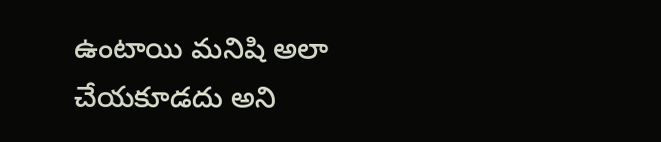ఉంటాయి మనిషి అలా చేయకూడదు అని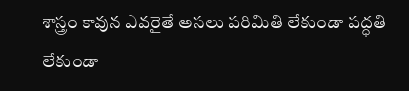శాస్త్రం కావున ఎవరైతే అసలు పరిమితి లేకుండా పద్ధతి లేకుండా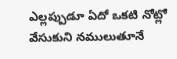ఎల్లప్పుడూ ఏదో ఒకటి నోట్లో వేసుకుని నములుతూనే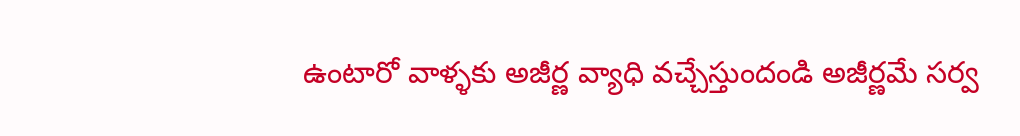ఉంటారో వాళ్ళకు అజీర్ణ వ్యాధి వచ్చేస్తుందండి అజీర్ణమే సర్వ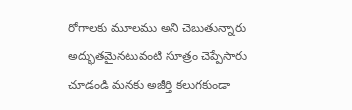రోగాలకు మూలము అని చెబుతున్నారు అద్భుతమైనటువంటి సూత్రం చెప్పేసారు చూడండి మనకు అజీర్తి కలుగకుండా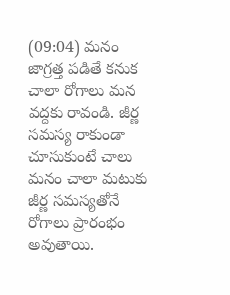(09:04) మనం జాగ్రత్త పడితే కనుక చాలా రోగాలు మన వద్దకు రావండి. జీర్ణ సమస్య రాకుండా చూసుకుంటే చాలు మనం చాలా మటుకు జీర్ణ సమస్యతోనే రోగాలు ప్రారంభం అవుతాయి.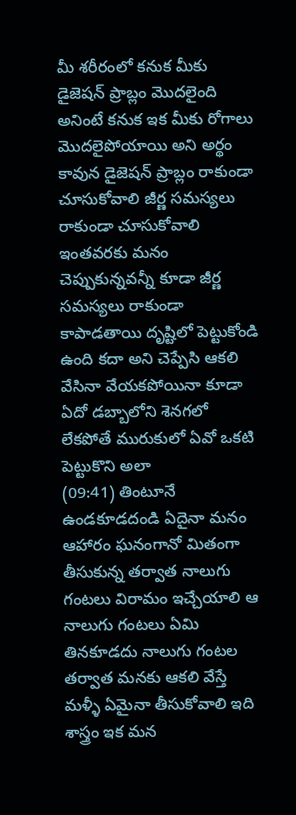మీ శరీరంలో కనుక మీకు డైజెషన్ ప్రాబ్లం మొదలైంది అనింటే కనుక ఇక మీకు రోగాలు మొదలైపోయాయి అని అర్థం కావున డైజెషన్ ప్రాబ్లం రాకుండా చూసుకోవాలి జీర్ణ సమస్యలు రాకుండా చూసుకోవాలి ఇంతవరకు మనం చెప్పుకున్నవన్నీ కూడా జీర్ణ సమస్యలు రాకుండా కాపాడతాయి దృష్టిలో పెట్టుకోండి ఉంది కదా అని చెప్పేసి ఆకలి వేసినా వేయకపోయినా కూడా ఏదో డబ్బాలోని శెనగలో లేకపోతే మురుకులో ఏవో ఒకటి పెట్టుకొని అలా
(09:41) తింటూనే ఉండకూడదండి ఏదైనా మనం ఆహారం ఘనంగానో మితంగా తీసుకున్న తర్వాత నాలుగు గంటలు విరామం ఇచ్చేయాలి ఆ నాలుగు గంటలు ఏమి తినకూడదు నాలుగు గంటల తర్వాత మనకు ఆకలి వేస్తే మళ్ళీ ఏమైనా తీసుకోవాలి ఇది శాస్త్రం ఇక మన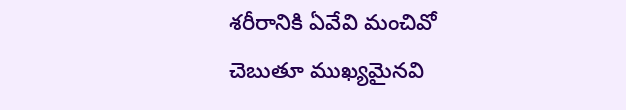శరీరానికి ఏవేవి మంచివో చెబుతూ ముఖ్యమైనవి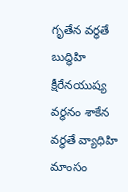గృతేన వర్ధతే బుద్ధిహి క్షీరేనయుష్య వర్ధనం శాకేన వర్ధతే వ్యాధిహి మాంసం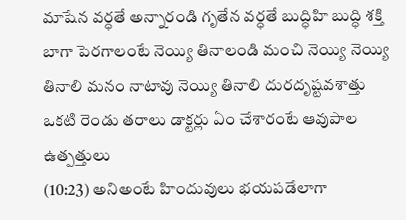మాషేన వర్ధతే అన్నారండి గృతేన వర్ధతే బుద్ధిహి బుద్ధి శక్తి బాగా పెరగాలంటే నెయ్యి తినాలండి మంచి నెయ్యి నెయ్యి తినాలి మనం నాటావు నెయ్యి తినాలి దురదృష్టవశాత్తు ఒకటి రెండు తరాలు డాక్టర్లు ఏం చేశారంటే ఆవుపాల ఉత్పత్తులు
(10:23) అనిఅంటే హిందువులు భయపడేలాగా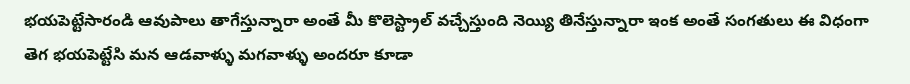భయపెట్టేసారండి ఆవుపాలు తాగేస్తున్నారా అంతే మీ కొలెస్ట్రాల్ వచ్చేస్తుంది నెయ్యి తినేస్తున్నారా ఇంక అంతే సంగతులు ఈ విధంగా తెగ భయపెట్టేసి మన ఆడవాళ్ళు మగవాళ్ళు అందరూ కూడా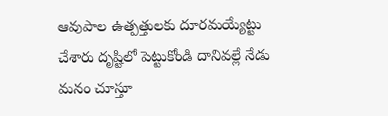ఆవుపాల ఉత్పత్తులకు దూరమయ్యేట్టు చేశారు దృష్టిలో పెట్టుకోండి దానివల్లే నేడు మనం చూస్తూ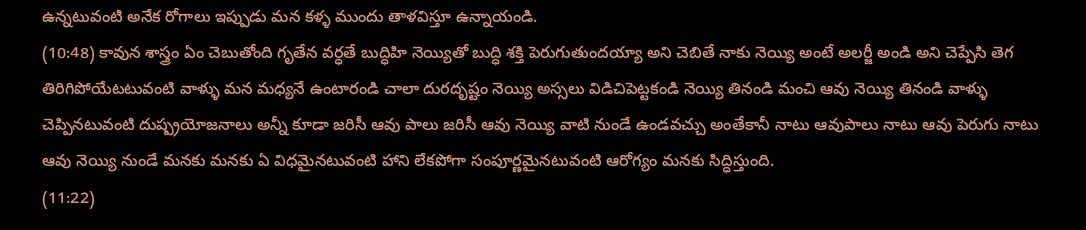ఉన్నటువంటి అనేక రోగాలు ఇప్పుడు మన కళ్ళ ముందు తాళవిస్తూ ఉన్నాయండి.
(10:48) కావున శాస్త్రం ఏం చెబుతోంది గృతేన వర్ధతే బుద్ధిహి నెయ్యితో బుద్ధి శక్తి పెరుగుతుందయ్యా అని చెబితే నాకు నెయ్యి అంటే అలర్జీ అండి అని చెప్పేసి తెగ తిరిగిపోయేటటువంటి వాళ్ళు మన మధ్యనే ఉంటారండి చాలా దురదృష్టం నెయ్యి అస్సలు విడిచిపెట్టకండి నెయ్యి తినండి మంచి ఆవు నెయ్యి తినండి వాళ్ళు చెప్పినటువంటి దుష్ప్రయోజనాలు అన్నీ కూడా జరిసీ ఆవు పాలు జరిసీ ఆవు నెయ్యి వాటి నుండే ఉండవచ్చు అంతేకానీ నాటు ఆవుపాలు నాటు ఆవు పెరుగు నాటు ఆవు నెయ్యి నుండే మనకు మనకు ఏ విధమైనటువంటి హాని లేకపోగా సంపూర్ణమైనటువంటి ఆరోగ్యం మనకు సిద్ధిస్తుంది.
(11:22)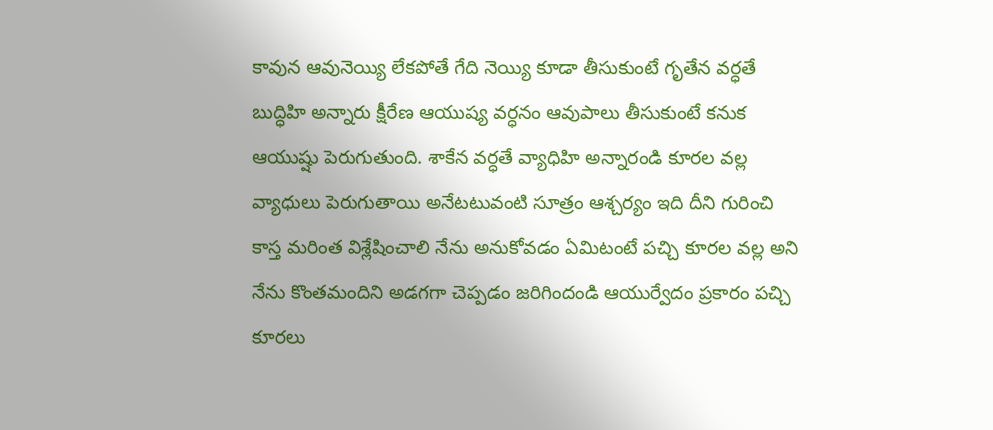కావున ఆవునెయ్యి లేకపోతే గేది నెయ్యి కూడా తీసుకుంటే గృతేన వర్ధతే బుద్ధిహి అన్నారు క్షీరేణ ఆయుష్య వర్ధనం ఆవుపాలు తీసుకుంటే కనుక ఆయుష్షు పెరుగుతుంది. శాకేన వర్ధతే వ్యాధిహి అన్నారండి కూరల వల్ల వ్యాధులు పెరుగుతాయి అనేటటువంటి సూత్రం ఆశ్చర్యం ఇది దీని గురించి కాస్త మరింత విశ్లేషించాలి నేను అనుకోవడం ఏమిటంటే పచ్చి కూరల వల్ల అని నేను కొంతమందిని అడగగా చెప్పడం జరిగిందండి ఆయుర్వేదం ప్రకారం పచ్చి కూరలు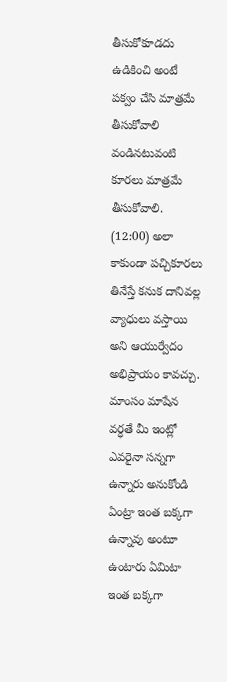తీసుకోకూడదు ఉడికించి అంటే పక్వం చేసి మాత్రమే తీసుకోవాలి వండినటువంటి కూరలు మాత్రమే తీసుకోవాలి.
(12:00) అలా కాకుండా పచ్చికూరలు తినేస్తే కనుక దానివల్ల వ్యాధులు వస్తాయి అని ఆయుర్వేదం అభిప్రాయం కావచ్చు. మాంసం మాషేన వర్ధతే మీ ఇంట్లో ఎవరైనా సన్నగా ఉన్నారు అనుకోండి ఏంట్రా ఇంత బక్కగా ఉన్నావు అంటూ ఉంటారు ఏమిటా ఇంత బక్కగా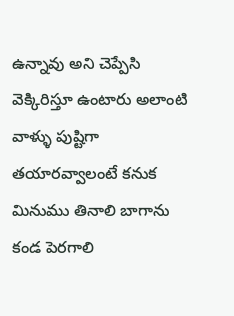ఉన్నావు అని చెప్పేసి వెక్కిరిస్తూ ఉంటారు అలాంటి వాళ్ళు పుష్టిగా తయారవ్వాలంటే కనుక మినుము తినాలి బాగాను కండ పెరగాలి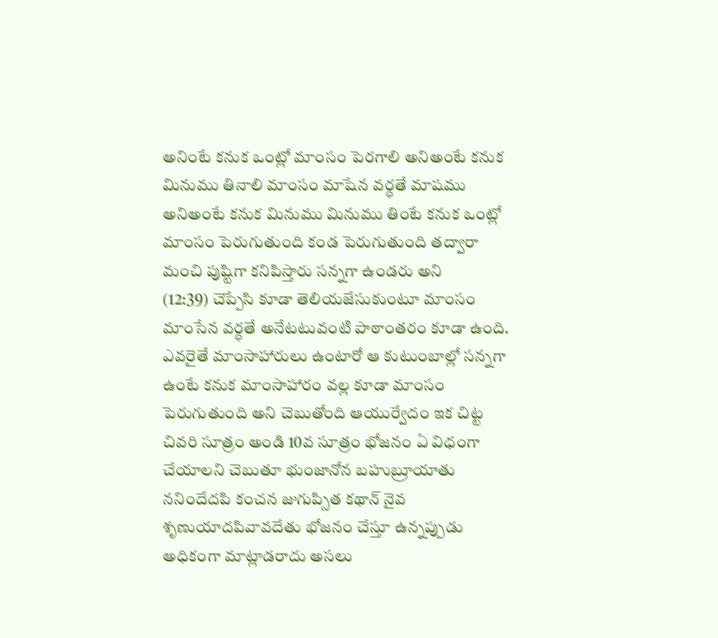అనింటే కనుక ఒంట్లో మాంసం పెరగాలి అనిఅంటే కనుక మినుము తినాలి మాంసం మాషేన వర్ధతే మాషము అనిఅంటే కనుక మినుము మినుము తింటే కనుక ఒంట్లో మాంసం పెరుగుతుంది కండ పెరుగుతుంది తద్వారా మంచి పుష్టిగా కనిపిస్తారు సన్నగా ఉండరు అని
(12:39) చెప్పేసి కూడా తెలియజేసుకుంటూ మాంసం మాంసేన వర్ధతే అనేటటువంటి పాఠాంతరం కూడా ఉంది. ఎవరైతే మాంసాహారులు ఉంటారో ఆ కుటుంబాల్లో సన్నగా ఉంటే కనుక మాంసాహారం వల్ల కూడా మాంసం పెరుగుతుంది అని చెబుతోంది ఆయుర్వేదం ఇక చిట్ట చివరి సూత్రం అండి 10వ సూత్రం భోజనం ఏ విధంగా చేయాలని చెబుతూ భుంజానోన బహుబ్రూయాతు ననిందేదపి కంచన జుగుప్సిత కథాన్ నైవ శృణుయాదపివావదేతు భోజనం చేస్తూ ఉన్నప్పుడు అధికంగా మాట్లాడరాదు అసలు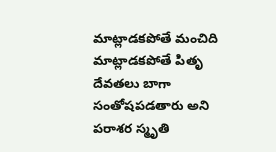మాట్లాడకపోతే మంచిది మాట్లాడకపోతే పితృ దేవతలు బాగా సంతోషపడతారు అని పరాశర స్మృతి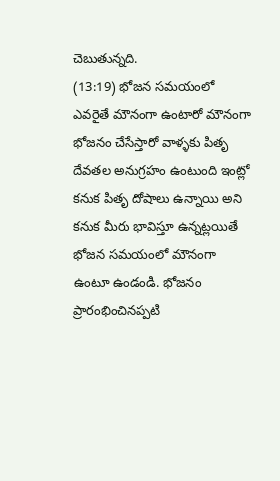చెబుతున్నది.
(13:19) భోజన సమయంలో ఎవరైతే మౌనంగా ఉంటారో మౌనంగా భోజనం చేసేస్తారో వాళ్ళకు పితృ దేవతల అనుగ్రహం ఉంటుంది ఇంట్లో కనుక పితృ దోషాలు ఉన్నాయి అని కనుక మీరు భావిస్తూ ఉన్నట్లయితే భోజన సమయంలో మౌనంగా ఉంటూ ఉండండి. భోజనం ప్రారంభించినప్పటి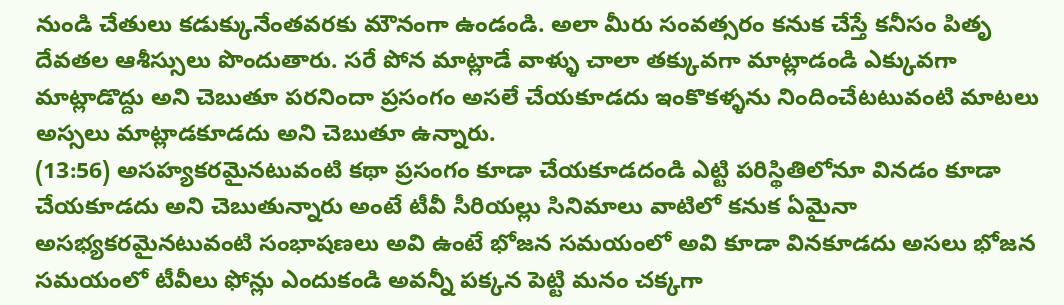నుండి చేతులు కడుక్కునేంతవరకు మౌనంగా ఉండండి. అలా మీరు సంవత్సరం కనుక చేస్తే కనీసం పితృ దేవతల ఆశీస్సులు పొందుతారు. సరే పోన మాట్లాడే వాళ్ళు చాలా తక్కువగా మాట్లాడండి ఎక్కువగా మాట్లాడొద్దు అని చెబుతూ పరనిందా ప్రసంగం అసలే చేయకూడదు ఇంకొకళ్ళను నిందించేటటువంటి మాటలు అస్సలు మాట్లాడకూడదు అని చెబుతూ ఉన్నారు.
(13:56) అసహ్యకరమైనటువంటి కథా ప్రసంగం కూడా చేయకూడదండి ఎట్టి పరిస్థితిలోనూ వినడం కూడా చేయకూడదు అని చెబుతున్నారు అంటే టీవీ సీరియల్లు సినిమాలు వాటిలో కనుక ఏమైనా అసభ్యకరమైనటువంటి సంభాషణలు అవి ఉంటే భోజన సమయంలో అవి కూడా వినకూడదు అసలు భోజన సమయంలో టీవీలు ఫోన్లు ఎందుకండి అవన్నీ పక్కన పెట్టి మనం చక్కగా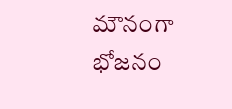మౌనంగా భోజనం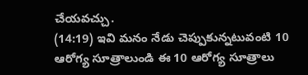చేయవచ్చు.
(14:19) ఇవి మనం నేడు చెప్పుకున్నటువంటి 10 ఆరోగ్య సూత్రాలుండి ఈ 10 ఆరోగ్య సూత్రాలు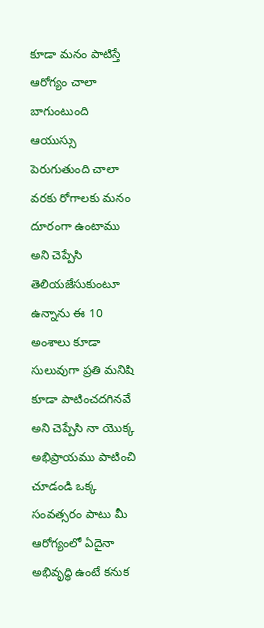కూడా మనం పాటిస్తే ఆరోగ్యం చాలా బాగుంటుంది ఆయుస్సు పెరుగుతుంది చాలా వరకు రోగాలకు మనం దూరంగా ఉంటాము అని చెప్పేసి తెలియజేసుకుంటూ ఉన్నాను ఈ 10 అంశాలు కూడా సులువుగా ప్రతి మనిషి కూడా పాటించదగినవే అని చెప్పేసి నా యొక్క అభిప్రాయము పాటించి చూడండి ఒక్క సంవత్సరం పాటు మీ ఆరోగ్యంలో ఏదైనా అభివృద్ధి ఉంటే కనుక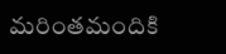మరింతమందికి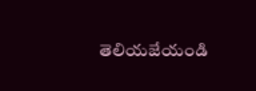తెలియజేయండి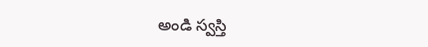అండి స్వస్తి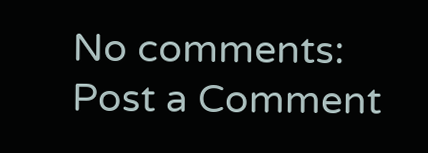No comments:
Post a Comment